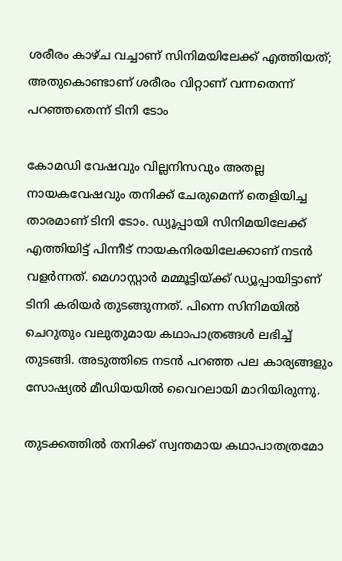ശരീരം കാഴ്ച വച്ചാണ് സിനിമയിലേക്ക് എത്തിയത്; അതുകൊണ്ടാണ് ശരീരം വിറ്റാണ് വന്നതെന്ന് പറഞ്ഞതെന്ന് ടിനി ടോം

കോമഡി വേഷവും വില്ലനിസവും അതല്ല നായകവേഷവും തനിക്ക് ചേരുമെന്ന് തെളിയിച്ച താരമാണ് ടിനി ടോം. ഡ്യൂപ്പായി സിനിമയിലേക്ക് എത്തിയിട്ട് പിന്നീട് നായകനിരയിലേക്കാണ് നടന്‍ വളര്‍ന്നത്. മെഗാസ്റ്റാര്‍ മമ്മൂട്ടിയ്ക്ക് ഡ്യൂപ്പായിട്ടാണ് ടിനി കരിയര്‍ തുടങ്ങുന്നത്. പിന്നെ സിനിമയില്‍ ചെറുതും വലുതുമായ കഥാപാത്രങ്ങള്‍ ലഭിച്ച് തുടങ്ങി. അടുത്തിടെ നടന്‍ പറഞ്ഞ പല കാര്യങ്ങളും സോഷ്യല്‍ മീഡിയയില്‍ വൈറലായി മാറിയിരുന്നു.

തുടക്കത്തില്‍ തനിക്ക് സ്വന്തമായ കഥാപാതത്രമോ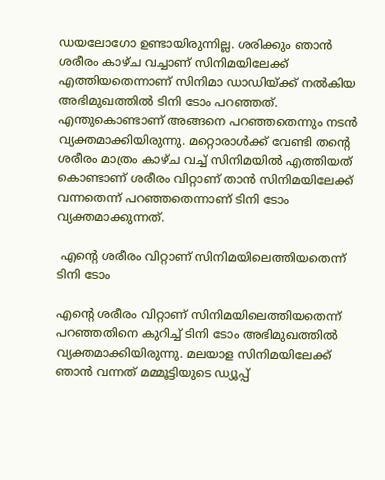ഡയലോഗോ ഉണ്ടായിരുന്നില്ല. ശരിക്കും ഞാന്‍ ശരീരം കാഴ്ച വച്ചാണ് സിനിമയിലേക്ക് എത്തിയതെന്നാണ് സിനിമാ ഡാഡിയ്ക്ക് നല്‍കിയ അഭിമുഖത്തില്‍ ടിനി ടോം പറഞ്ഞത്. എന്തുകൊണ്ടാണ് അങ്ങനെ പറഞ്ഞതെന്നും നടന്‍ വ്യക്തമാക്കിയിരുന്നു. മറ്റൊരാള്‍ക്ക് വേണ്ടി തന്റെ ശരീരം മാത്രം കാഴ്ച വച്ച് സിനിമയില്‍ എത്തിയത് കൊണ്ടാണ് ശരീരം വിറ്റാണ് താന്‍ സിനിമയിലേക്ക് വന്നതെന്ന് പറഞ്ഞതെന്നാണ് ടിനി ടോം വ്യക്തമാക്കുന്നത്.

 എന്റെ ശരീരം വിറ്റാണ് സിനിമയിലെത്തിയതെന്ന് ടിനി ടോം

എന്റെ ശരീരം വിറ്റാണ് സിനിമയിലെത്തിയതെന്ന് പറഞ്ഞതിനെ കുറിച്ച് ടിനി ടോം അഭിമുഖത്തില്‍ വ്യക്തമാക്കിയിരുന്നു. മലയാള സിനിമയിലേക്ക് ഞാന്‍ വന്നത് മമ്മൂട്ടിയുടെ ഡ്യൂപ്പ്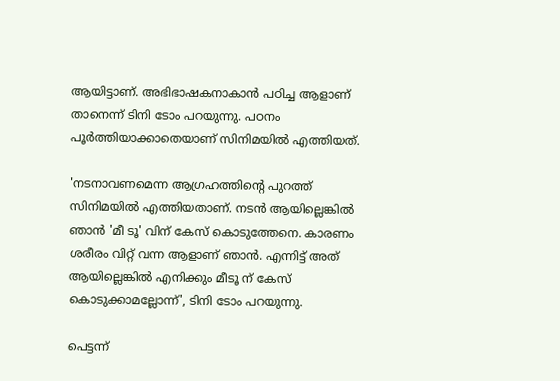ആയിട്ടാണ്. അഭിഭാഷകനാകാന്‍ പഠിച്ച ആളാണ് താനെന്ന് ടിനി ടോം പറയുന്നു. പഠനം പൂര്‍ത്തിയാക്കാതെയാണ് സിനിമയില്‍ എത്തിയത്.

'നടനാവണമെന്ന ആഗ്രഹത്തിന്റെ പുറത്ത് സിനിമയില്‍ എത്തിയതാണ്. നടന്‍ ആയില്ലെങ്കില്‍ ഞാന്‍ 'മീ ടൂ' വിന് കേസ് കൊടുത്തേനെ. കാരണം ശരീരം വിറ്റ് വന്ന ആളാണ് ഞാന്‍. എന്നിട്ട് അത് ആയില്ലെങ്കില്‍ എനിക്കും മീടൂ ന് കേസ് കൊടുക്കാമല്ലോന്ന്', ടിനി ടോം പറയുന്നു.

പെട്ടന്ന്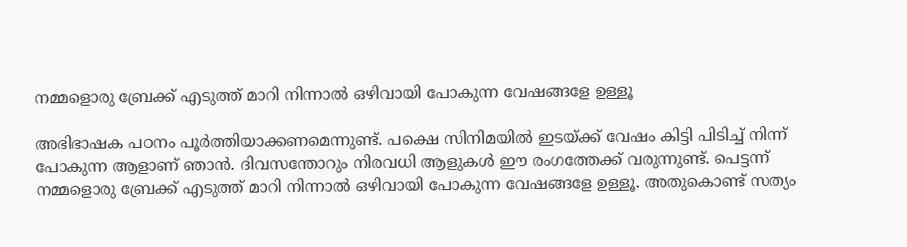നമ്മളൊരു ബ്രേക്ക് എടുത്ത് മാറി നിന്നാല്‍ ഒഴിവായി പോകുന്ന വേഷങ്ങളേ ഉള്ളൂ

അഭിഭാഷക പഠനം പൂര്‍ത്തിയാക്കണമെന്നുണ്ട്. പക്ഷെ സിനിമയില്‍ ഇടയ്ക്ക് വേഷം കിട്ടി പിടിച്ച് നിന്ന് പോകുന്ന ആളാണ് ഞാന്‍. ദിവസന്തോറും നിരവധി ആളുകള്‍ ഈ രംഗത്തേക്ക് വരുന്നുണ്ട്. പെട്ടന്ന് നമ്മളൊരു ബ്രേക്ക് എടുത്ത് മാറി നിന്നാല്‍ ഒഴിവായി പോകുന്ന വേഷങ്ങളേ ഉള്ളൂ. അതുകൊണ്ട് സത്യം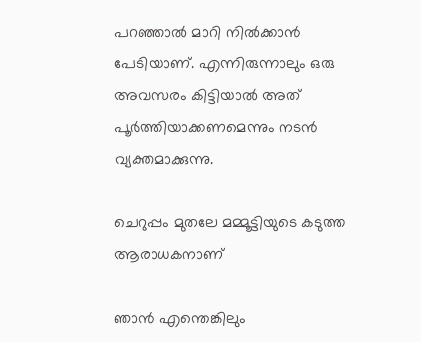പറഞ്ഞാല്‍ മാറി നില്‍ക്കാന്‍ പേടിയാണ്. എന്നിരുന്നാലും ഒരു അവസരം കിട്ടിയാല്‍ അത് പൂര്‍ത്തിയാക്കണമെന്നും നടന്‍ വ്യക്തമാക്കുന്നു.

ചെറുപ്പം മുതലേ മമ്മൂട്ടിയുടെ കടുത്ത ആരാധകനാണ്

ഞാന്‍ എന്തെങ്കിലും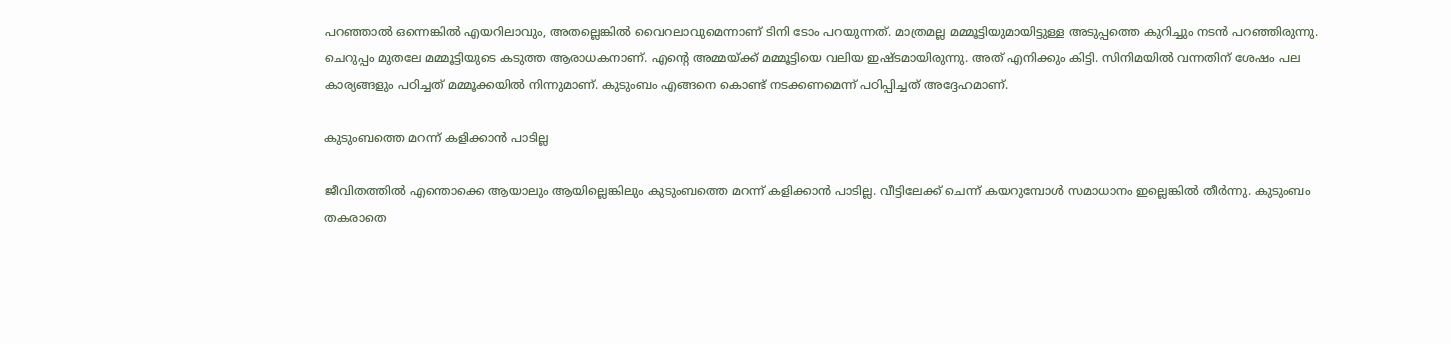പറഞ്ഞാല്‍ ഒന്നെങ്കില്‍ എയറിലാവും, അതല്ലെങ്കില്‍ വൈറലാവുമെന്നാണ് ടിനി ടോം പറയുന്നത്. മാത്രമല്ല മമ്മൂട്ടിയുമായിട്ടുള്ള അടുപ്പത്തെ കുറിച്ചും നടന്‍ പറഞ്ഞിരുന്നു. ചെറുപ്പം മുതലേ മമ്മൂട്ടിയുടെ കടുത്ത ആരാധകനാണ്. എന്റെ അമ്മയ്ക്ക് മമ്മൂട്ടിയെ വലിയ ഇഷ്ടമായിരുന്നു. അത് എനിക്കും കിട്ടി. സിനിമയില്‍ വന്നതിന് ശേഷം പല കാര്യങ്ങളും പഠിച്ചത് മമ്മൂക്കയില്‍ നിന്നുമാണ്. കുടുംബം എങ്ങനെ കൊണ്ട് നടക്കണമെന്ന് പഠിപ്പിച്ചത് അദ്ദേഹമാണ്.

കുടുംബത്തെ മറന്ന് കളിക്കാന്‍ പാടില്ല

ജീവിതത്തില്‍ എന്തൊക്കെ ആയാലും ആയില്ലെങ്കിലും കുടുംബത്തെ മറന്ന് കളിക്കാന്‍ പാടില്ല. വീട്ടിലേക്ക് ചെന്ന് കയറുമ്പോള്‍ സമാധാനം ഇല്ലെങ്കില്‍ തീര്‍ന്നു. കുടുംബം തകരാതെ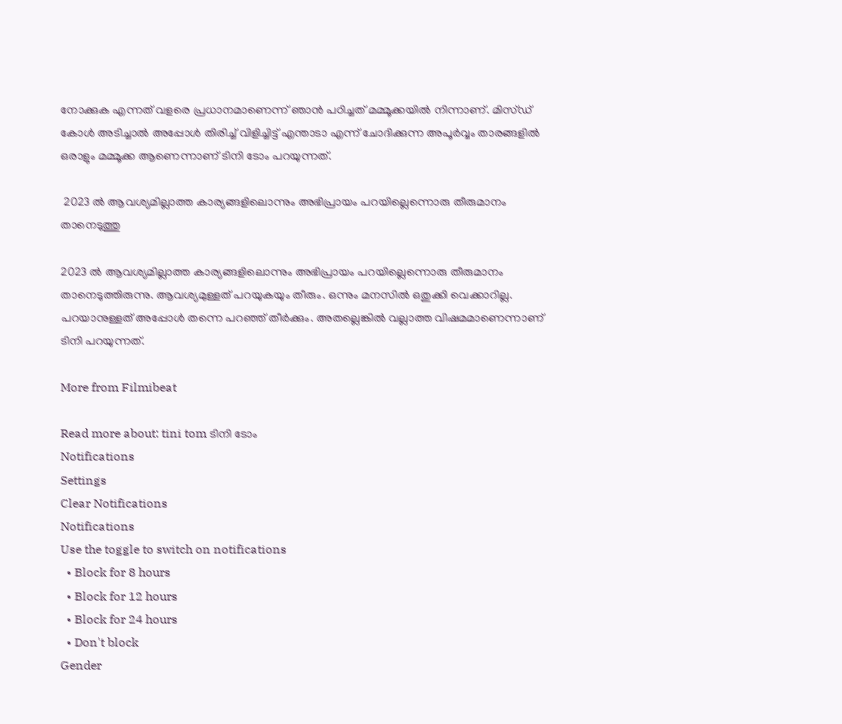നോക്കുക എന്നത് വളരെ പ്രധാനമാണെന്ന് ഞാന്‍ പഠിച്ചത് മമ്മൂക്കയില്‍ നിന്നാണ്. മിസ്ഡ് കോള്‍ അടിച്ചാല്‍ അപ്പോള്‍ തിരിച്ച് വിളിച്ചിട്ട് എന്താടാ എന്ന് ചോദിക്കുന്ന അപൂര്‍വ്വം താരങ്ങളില്‍ ഒരാളും മമ്മൂക്ക ആണെന്നാണ് ടിനി ടോം പറയുന്നത്.

 2023 ല്‍ ആവശ്യമില്ലാത്ത കാര്യങ്ങളിലൊന്നും അഭിപ്രായം പറയില്ലെന്നൊരു തീരുമാനം താനെടുത്തു

2023 ല്‍ ആവശ്യമില്ലാത്ത കാര്യങ്ങളിലൊന്നും അഭിപ്രായം പറയില്ലെന്നൊരു തീരുമാനം താനെടുത്തിരുന്നു. ആവശ്യമുള്ളത് പറയുകയും തീരും. ഒന്നും മനസില്‍ ഒതുക്കി വെക്കാറില്ല. പറയാനുള്ളത് അപ്പോള്‍ തന്നെ പറഞ്ഞ് തീര്‍ക്കും. അതല്ലെങ്കില്‍ വല്ലാത്ത വിഷമമാണെന്നാണ് ടിനി പറയുന്നത്.

More from Filmibeat

Read more about: tini tom ടിനി ടോം
Notifications
Settings
Clear Notifications
Notifications
Use the toggle to switch on notifications
  • Block for 8 hours
  • Block for 12 hours
  • Block for 24 hours
  • Don't block
Gender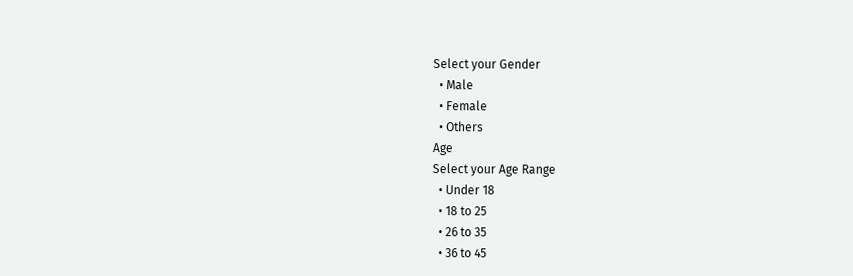Select your Gender
  • Male
  • Female
  • Others
Age
Select your Age Range
  • Under 18
  • 18 to 25
  • 26 to 35
  • 36 to 45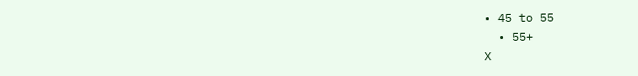• 45 to 55
  • 55+
X